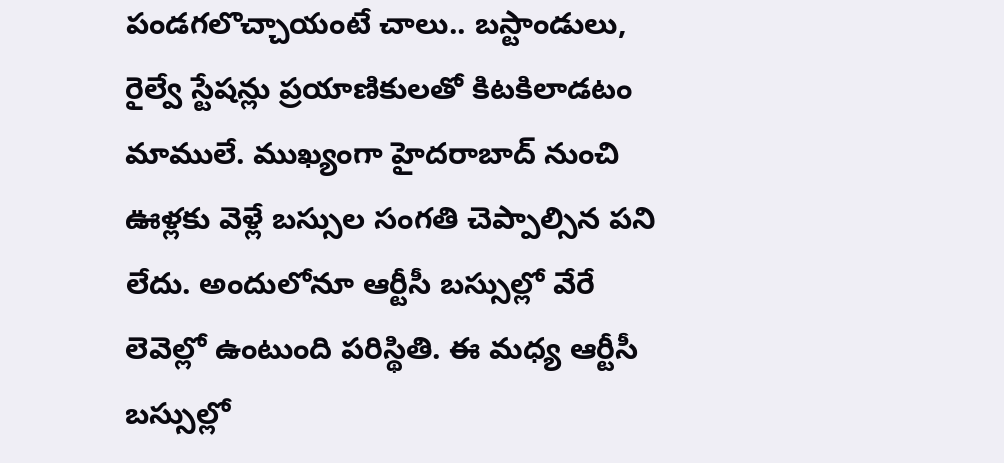పండగలొచ్చాయంటే చాలు.. బస్టాండులు, రైల్వే స్టేషన్లు ప్రయాణికులతో కిటకిలాడటం మాములే. ముఖ్యంగా హైదరాబాద్ నుంచి ఊళ్లకు వెళ్లే బస్సుల సంగతి చెప్పాల్సిన పని లేదు. అందులోనూ ఆర్టీసీ బస్సుల్లో వేరే లెవెల్లో ఉంటుంది పరిస్థితి. ఈ మధ్య ఆర్టీసీ బస్సుల్లో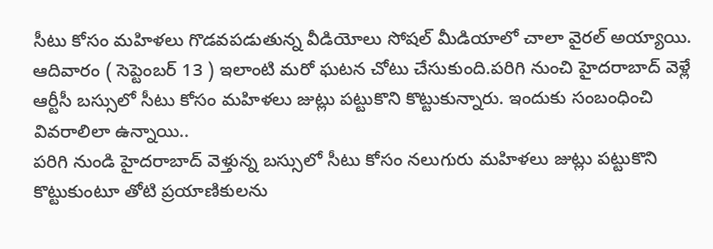సీటు కోసం మహిళలు గొడవపడుతున్న వీడియోలు సోషల్ మీడియాలో చాలా వైరల్ అయ్యాయి. ఆదివారం ( సెప్టెంబర్ 13 ) ఇలాంటి మరో ఘటన చోటు చేసుకుంది.పరిగి నుంచి హైదరాబాద్ వెళ్లే ఆర్టీసీ బస్సులో సీటు కోసం మహిళలు జుట్లు పట్టుకొని కొట్టుకున్నారు. ఇందుకు సంబంధించి వివరాలిలా ఉన్నాయి..
పరిగి నుండి హైదరాబాద్ వెళ్తున్న బస్సులో సీటు కోసం నలుగురు మహిళలు జుట్లు పట్టుకొని కొట్టుకుంటూ తోటి ప్రయాణికులను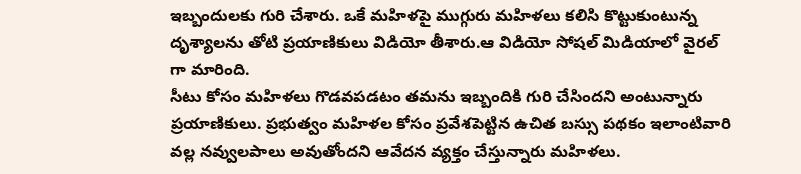ఇబ్బందులకు గురి చేశారు. ఒకే మహిళపై ముగ్గురు మహిళలు కలిసి కొట్టుకుంటున్న దృశ్యాలను తోటి ప్రయాణికులు విడియో తీశారు.ఆ విడియో సోషల్ మిడియాలో వైరల్ గా మారింది.
సీటు కోసం మహిళలు గొడవపడటం తమను ఇబ్బందికి గురి చేసిందని అంటున్నారు ప్రయాణికులు. ప్రభుత్వం మహిళల కోసం ప్రవేశపెట్టిన ఉచిత బస్సు పథకం ఇలాంటివారి వల్ల నవ్వులపాలు అవుతోందని ఆవేదన వ్యక్తం చేస్తున్నారు మహిళలు.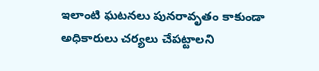ఇలాంటి ఘటనలు పునరావృతం కాకుండా అధికారులు చర్యలు చేపట్టాలని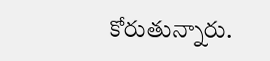కోరుతున్నారు.